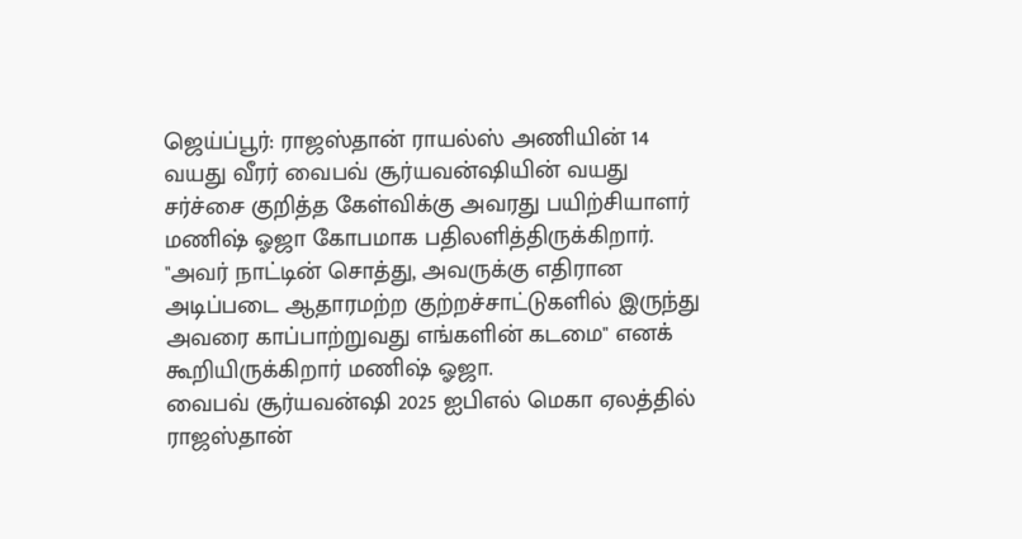ஜெய்ப்பூர்: ராஜஸ்தான் ராயல்ஸ் அணியின் 14 வயது வீரர் வைபவ் சூர்யவன்ஷியின் வயது சர்ச்சை குறித்த கேள்விக்கு அவரது பயிற்சியாளர் மணிஷ் ஓஜா கோபமாக பதிலளித்திருக்கிறார். "அவர் நாட்டின் சொத்து, அவருக்கு எதிரான அடிப்படை ஆதாரமற்ற குற்றச்சாட்டுகளில் இருந்து அவரை காப்பாற்றுவது எங்களின் கடமை" எனக் கூறியிருக்கிறார் மணிஷ் ஓஜா.
வைபவ் சூர்யவன்ஷி 2025 ஐபிஎல் மெகா ஏலத்தில் ராஜஸ்தான்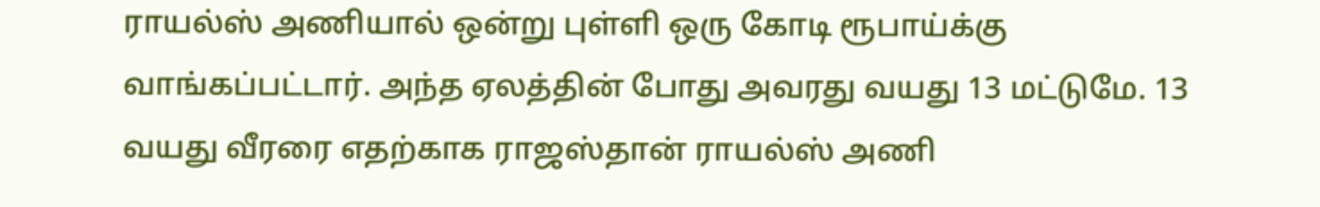ராயல்ஸ் அணியால் ஒன்று புள்ளி ஒரு கோடி ரூபாய்க்கு வாங்கப்பட்டார். அந்த ஏலத்தின் போது அவரது வயது 13 மட்டுமே. 13 வயது வீரரை எதற்காக ராஜஸ்தான் ராயல்ஸ் அணி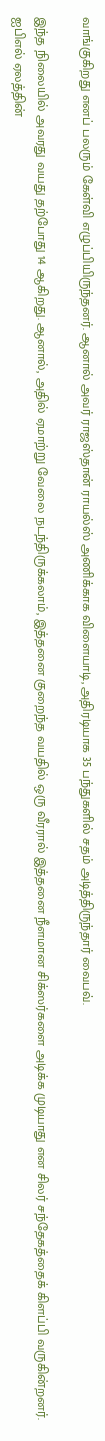வாங்குகிறது எனப் பலரும் கேள்வி எழுப்பியிருந்தனர். ஆனால் அவர் ராஜஸ்தான் ராயல்ஸ் அணிக்காக விளையாடி, அதிரடியாக 35 பந்துகளில் சதம் அடித்திருந்தார் வைபவ்.

இந்த நிலையில் அவரது வயது தற்போது 14 ஆகிறது. ஆனால், அதில் ஏமாற்று வேலை நடந்திருக்கலாம், இத்தனை குறைந்த வயதில் ஒரு வீரரால் இத்தனை நீளமான சிக்ஸர்களை அடிக்க முடியாது என சிலர் சந்தேகத்தைக் கிளப்பி வருகின்றனர். ஐபிஎல் ஏலத்தின்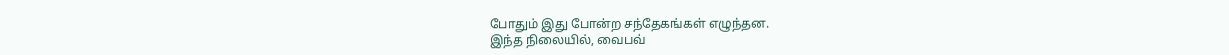போதும் இது போன்ற சந்தேகங்கள் எழுந்தன.
இந்த நிலையில், வைபவ்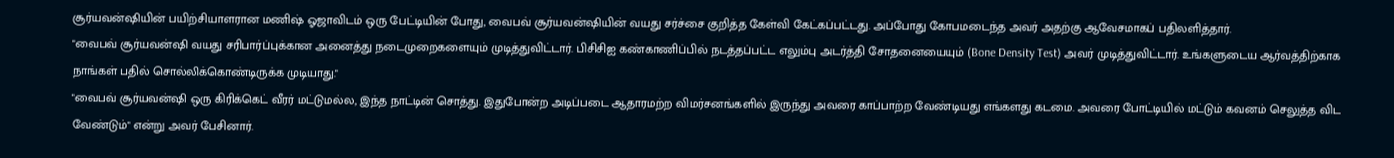சூர்யவன்ஷியின் பயிற்சியாளரான மணிஷ் ஓஜாவிடம் ஒரு பேட்டியின் போது, வைபவ் சூர்யவன்ஷியின் வயது சர்ச்சை குறித்த கேள்வி கேட்கப்பட்டது. அப்போது கோபமடைந்த அவர் அதற்கு ஆவேசமாகப் பதிலளித்தார்.
"வைபவ் சூர்யவன்ஷி வயது சரிபார்ப்புக்கான அனைத்து நடைமுறைகளையும் முடித்துவிட்டார். பிசிசிஐ கண்காணிப்பில் நடத்தப்பட்ட எலும்பு அடர்த்தி சோதனையையும் (Bone Density Test) அவர் முடித்துவிட்டார். உங்களுடைய ஆர்வத்திற்காக நாங்கள் பதில் சொல்லிக்கொண்டிருக்க முடியாது."
"வைபவ் சூர்யவன்ஷி ஒரு கிரிக்கெட் வீரர் மட்டுமல்ல, இந்த நாட்டின் சொத்து. இதுபோன்ற அடிப்படை ஆதாரமற்ற விமர்சனங்களில் இருந்து அவரை காப்பாற்ற வேண்டியது எங்களது கடமை. அவரை போட்டியில் மட்டும் கவனம் செலுத்த விட வேண்டும்" என்று அவர் பேசினார்.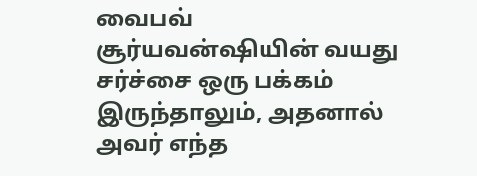வைபவ் சூர்யவன்ஷியின் வயது சர்ச்சை ஒரு பக்கம் இருந்தாலும், அதனால் அவர் எந்த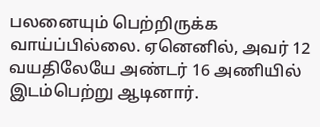பலனையும் பெற்றிருக்க வாய்ப்பில்லை. ஏனெனில், அவர் 12 வயதிலேயே அண்டர் 16 அணியில் இடம்பெற்று ஆடினார்.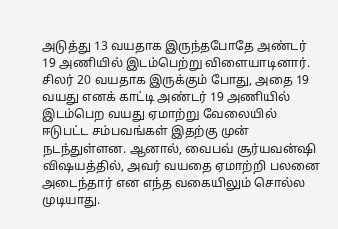அடுத்து 13 வயதாக இருந்தபோதே அண்டர் 19 அணியில் இடம்பெற்று விளையாடினார்.
சிலர் 20 வயதாக இருக்கும் போது, அதை 19 வயது எனக் காட்டி அண்டர் 19 அணியில் இடம்பெற வயது ஏமாற்று வேலையில் ஈடுபட்ட சம்பவங்கள் இதற்கு முன் நடந்துள்ளன. ஆனால், வைபவ் சூர்யவன்ஷி விஷயத்தில், அவர் வயதை ஏமாற்றி பலனை அடைந்தார் என எந்த வகையிலும் சொல்ல முடியாது.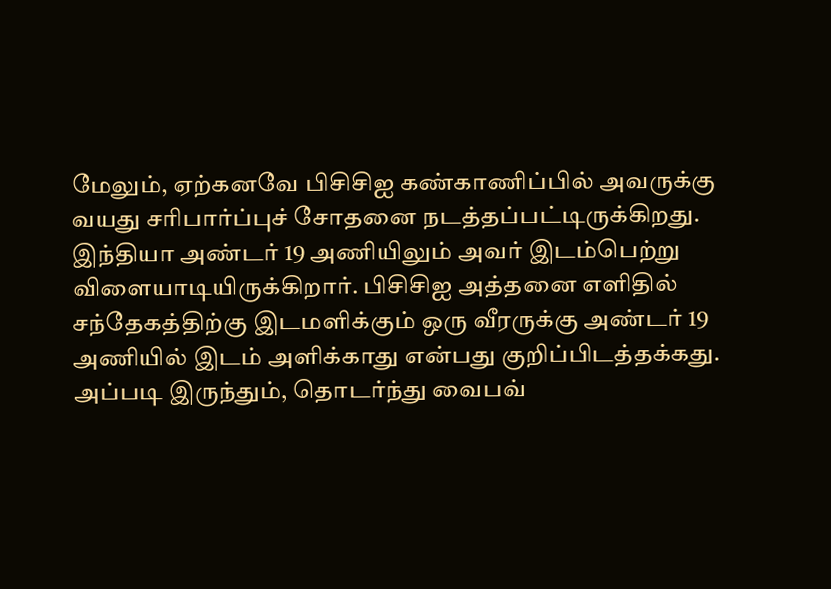மேலும், ஏற்கனவே பிசிசிஐ கண்காணிப்பில் அவருக்கு வயது சரிபார்ப்புச் சோதனை நடத்தப்பட்டிருக்கிறது. இந்தியா அண்டர் 19 அணியிலும் அவர் இடம்பெற்று விளையாடியிருக்கிறார். பிசிசிஐ அத்தனை எளிதில் சந்தேகத்திற்கு இடமளிக்கும் ஒரு வீரருக்கு அண்டர் 19 அணியில் இடம் அளிக்காது என்பது குறிப்பிடத்தக்கது. அப்படி இருந்தும், தொடர்ந்து வைபவ்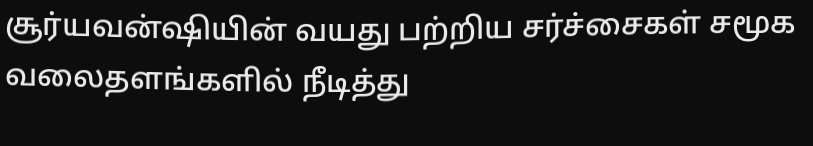சூர்யவன்ஷியின் வயது பற்றிய சர்ச்சைகள் சமூக வலைதளங்களில் நீடித்து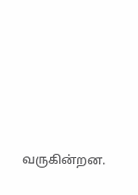வருகின்றன.